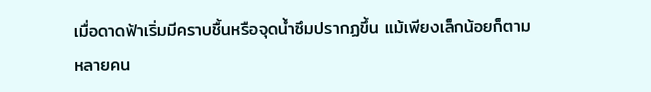เมื่อดาดฟ้าเริ่มมีคราบชื้นหรือจุดน้ำซึมปรากฏขึ้น แม้เพียงเล็กน้อยก็ตาม หลายคน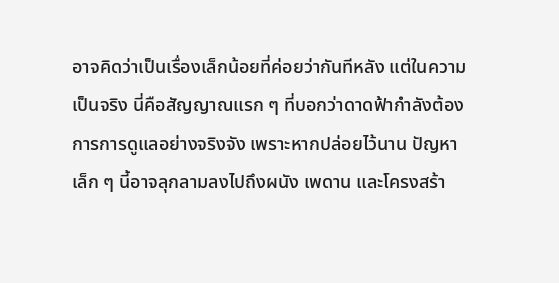อาจคิดว่าเป็นเรื่องเล็กน้อยที่ค่อยว่ากันทีหลัง แต่ในความเป็นจริง นี่คือสัญญาณแรก ๆ ที่บอกว่าดาดฟ้ากำลังต้องการการดูแลอย่างจริงจัง เพราะหากปล่อยไว้นาน ปัญหาเล็ก ๆ นี้อาจลุกลามลงไปถึงผนัง เพดาน และโครงสร้า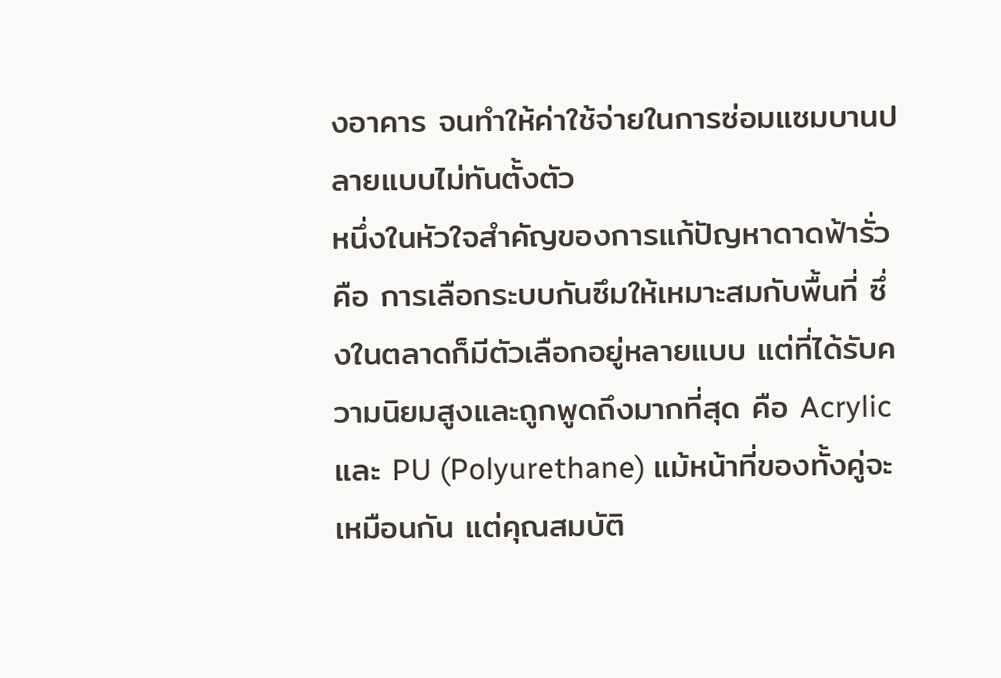งอาคาร จนทำให้ค่าใช้จ่ายในการซ่อมแซมบานปลายแบบไม่ทันตั้งตัว
หนึ่งในหัวใจสำคัญของการแก้ปัญหาดาดฟ้ารั่ว คือ การเลือกระบบกันซึมให้เหมาะสมกับพื้นที่ ซึ่งในตลาดก็มีตัวเลือกอยู่หลายแบบ แต่ที่ได้รับความนิยมสูงและถูกพูดถึงมากที่สุด คือ Acrylic และ PU (Polyurethane) แม้หน้าที่ของทั้งคู่จะเหมือนกัน แต่คุณสมบัติ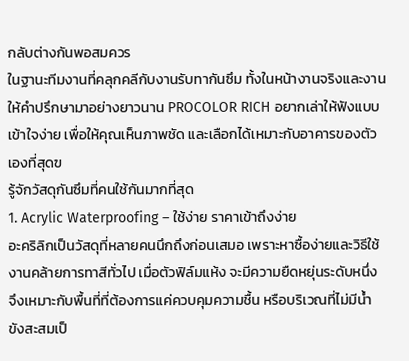กลับต่างกันพอสมควร
ในฐานะทีมงานที่คลุกคลีกับงานรับทากันซึม ทั้งในหน้างานจริงและงานให้คำปรึกษามาอย่างยาวนาน PROCOLOR RICH อยากเล่าให้ฟังแบบเข้าใจง่าย เพื่อให้คุณเห็นภาพชัด และเลือกได้เหมาะกับอาคารของตัวเองที่สุดฃ
รู้จักวัสดุกันซึมที่คนใช้กันมากที่สุด
1. Acrylic Waterproofing – ใช้ง่าย ราคาเข้าถึงง่าย
อะคริลิกเป็นวัสดุที่หลายคนนึกถึงก่อนเสมอ เพราะหาซื้อง่ายและวิธีใช้งานคล้ายการทาสีทั่วไป เมื่อตัวฟิล์มแห้ง จะมีความยืดหยุ่นระดับหนึ่ง จึงเหมาะกับพื้นที่ที่ต้องการแค่ควบคุมความชื้น หรือบริเวณที่ไม่มีน้ำขังสะสมเป็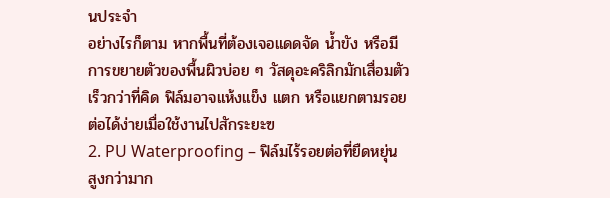นประจำ
อย่างไรก็ตาม หากพื้นที่ต้องเจอแดดจัด น้ำขัง หรือมีการขยายตัวของพื้นผิวบ่อย ๆ วัสดุอะคริลิกมักเสื่อมตัวเร็วกว่าที่คิด ฟิล์มอาจแห้งแข็ง แตก หรือแยกตามรอยต่อได้ง่ายเมื่อใช้งานไปสักระยะฃ
2. PU Waterproofing – ฟิล์มไร้รอยต่อที่ยืดหยุ่นสูงกว่ามาก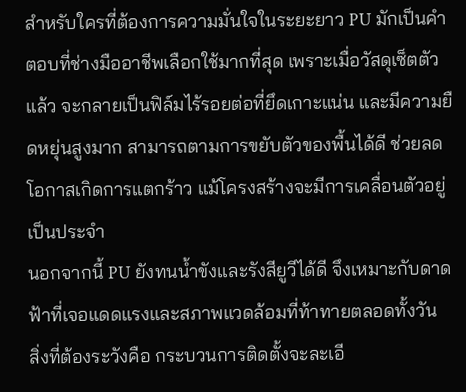สำหรับใครที่ต้องการความมั่นใจในระยะยาว PU มักเป็นคำตอบที่ช่างมืออาชีพเลือกใช้มากที่สุด เพราะเมื่อวัสดุเซ็ตตัวแล้ว จะกลายเป็นฟิล์มไร้รอยต่อที่ยึดเกาะแน่น และมีความยืดหยุ่นสูงมาก สามารถตามการขยับตัวของพื้นได้ดี ช่วยลดโอกาสเกิดการแตกร้าว แม้โครงสร้างจะมีการเคลื่อนตัวอยู่เป็นประจำ
นอกจากนี้ PU ยังทนน้ำขังและรังสียูวีได้ดี จึงเหมาะกับดาดฟ้าที่เจอแดดแรงและสภาพแวดล้อมที่ท้าทายตลอดทั้งวัน
สิ่งที่ต้องระวังคือ กระบวนการติดตั้งจะละเอี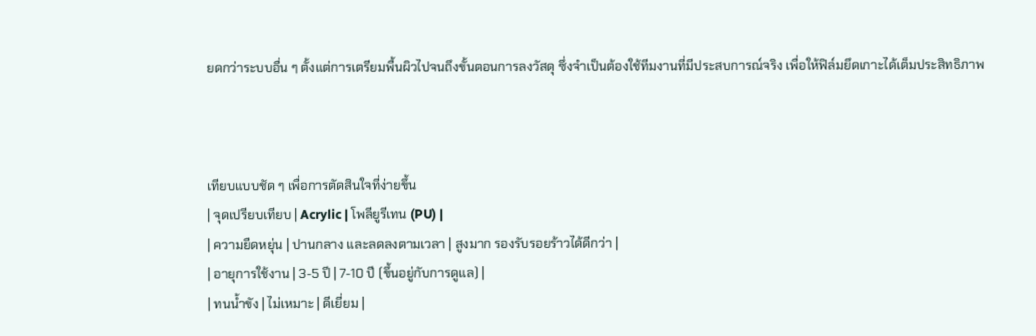ยดกว่าระบบอื่น ๆ ตั้งแต่การเตรียมพื้นผิวไปจนถึงขั้นตอนการลงวัสดุ ซึ่งจำเป็นต้องใช้ทีมงานที่มีประสบการณ์จริง เพื่อให้ฟิล์มยึดเกาะได้เต็มประสิทธิภาพ



เทียบแบบชัด ๆ เพื่อการตัดสินใจที่ง่ายขึ้น
| จุดเปรียบเทียบ | Acrylic | โพลียูรีเทน (PU) |
| ความยืดหยุ่น | ปานกลาง และลดลงตามเวลา | สูงมาก รองรับรอยร้าวได้ดีกว่า |
| อายุการใช้งาน | 3-5 ปี | 7-10 ปี (ขึ้นอยู่กับการดูแล) |
| ทนน้ำขัง | ไม่เหมาะ | ดีเยี่ยม |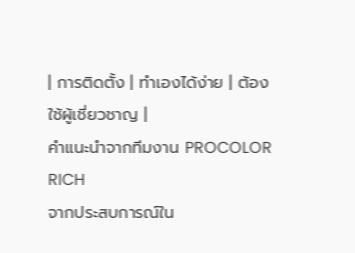| การติดตั้ง | ทำเองได้ง่าย | ต้องใช้ผู้เชี่ยวชาญ |
คำแนะนำจากทีมงาน PROCOLOR RICH
จากประสบการณ์ใน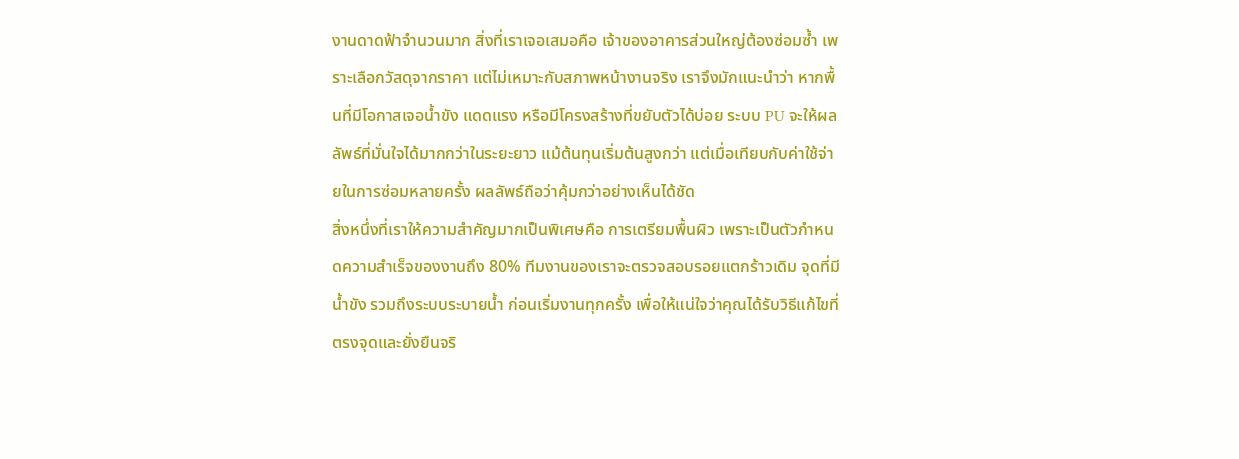งานดาดฟ้าจำนวนมาก สิ่งที่เราเจอเสมอคือ เจ้าของอาคารส่วนใหญ่ต้องซ่อมซ้ำ เพราะเลือกวัสดุจากราคา แต่ไม่เหมาะกับสภาพหน้างานจริง เราจึงมักแนะนำว่า หากพื้นที่มีโอกาสเจอน้ำขัง แดดแรง หรือมีโครงสร้างที่ขยับตัวได้บ่อย ระบบ PU จะให้ผลลัพธ์ที่มั่นใจได้มากกว่าในระยะยาว แม้ต้นทุนเริ่มต้นสูงกว่า แต่เมื่อเทียบกับค่าใช้จ่ายในการซ่อมหลายครั้ง ผลลัพธ์ถือว่าคุ้มกว่าอย่างเห็นได้ชัด
สิ่งหนึ่งที่เราให้ความสำคัญมากเป็นพิเศษคือ การเตรียมพื้นผิว เพราะเป็นตัวกำหนดความสำเร็จของงานถึง 80% ทีมงานของเราจะตรวจสอบรอยแตกร้าวเดิม จุดที่มีน้ำขัง รวมถึงระบบระบายน้ำ ก่อนเริ่มงานทุกครั้ง เพื่อให้แน่ใจว่าคุณได้รับวิธีแก้ไขที่ตรงจุดและยั่งยืนจริ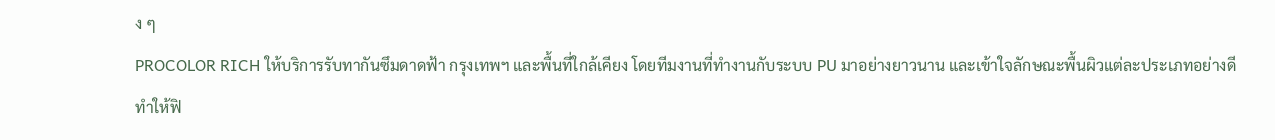ง ๆ
PROCOLOR RICH ให้บริการรับทากันซึมดาดฟ้า กรุงเทพฯ และพื้นที่ใกล้เคียง โดยทีมงานที่ทำงานกับระบบ PU มาอย่างยาวนาน และเข้าใจลักษณะพื้นผิวแต่ละประเภทอย่างดี ทำให้ฟิ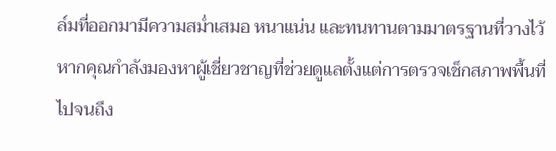ล์มที่ออกมามีความสม่ำเสมอ หนาแน่น และทนทานตามมาตรฐานที่วางไว้
หากคุณกำลังมองหาผู้เชี่ยวชาญที่ช่วยดูแลตั้งแต่การตรวจเช็กสภาพพื้นที่ไปจนถึง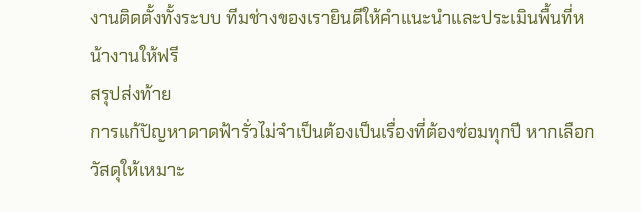งานติดตั้งทั้งระบบ ทีมช่างของเรายินดีให้คำแนะนำและประเมินพื้นที่หน้างานให้ฟรี
สรุปส่งท้าย
การแก้ปัญหาดาดฟ้ารั่วไม่จำเป็นต้องเป็นเรื่องที่ต้องซ่อมทุกปี หากเลือกวัสดุให้เหมาะ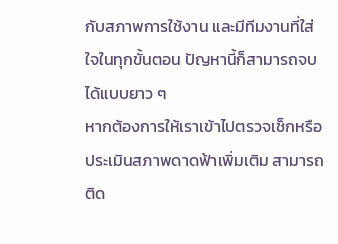กับสภาพการใช้งาน และมีทีมงานที่ใส่ใจในทุกขั้นตอน ปัญหานี้ก็สามารถจบได้แบบยาว ๆ
หากต้องการให้เราเข้าไปตรวจเช็กหรือประเมินสภาพดาดฟ้าเพิ่มเติม สามารถติด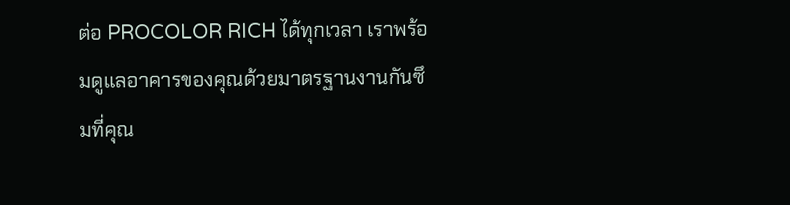ต่อ PROCOLOR RICH ได้ทุกเวลา เราพร้อมดูแลอาคารของคุณด้วยมาตรฐานงานกันซึมที่คุณ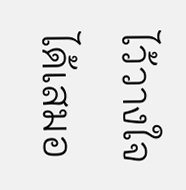ไว้วางใจได้เสมอ